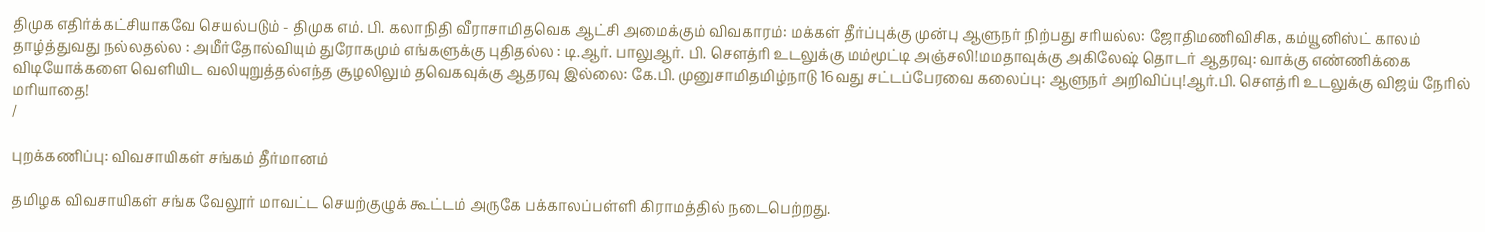திமுக எதிர்க்கட்சியாகவே செயல்படும் - திமுக எம். பி. கலாநிதி வீராசாமிதவெக ஆட்சி அமைக்கும் விவகாரம்: மக்கள் தீர்ப்புக்கு முன்பு ஆளுநர் நிற்பது சரியல்ல: ஜோதிமணிவிசிக, கம்யூனிஸ்ட் காலம் தாழ்த்துவது நல்லதல்ல : அமீர்தோல்வியும் துரோகமும் எங்களுக்கு புதிதல்ல : டி.ஆர். பாலுஆர். பி. செளத்ரி உடலுக்கு மம்மூட்டி அஞ்சலி!மமதாவுக்கு அகிலேஷ் தொடர் ஆதரவு: வாக்கு எண்ணிக்கை விடியோக்களை வெளியிட வலியுறுத்தல்எந்த சூழலிலும் தவெகவுக்கு ஆதரவு இல்லை: கே.பி. முனுசாமிதமிழ்நாடு 16வது சட்டப்பேரவை கலைப்பு: ஆளுநர் அறிவிப்பு!ஆர்.பி. சௌத்ரி உடலுக்கு விஜய் நேரில் மரியாதை!
/

புறக்கணிப்பு: விவசாயிகள் சங்கம் தீர்மானம்

தமிழக விவசாயிகள் சங்க வேலூர் மாவட்ட செயற்குழுக் கூட்டம் அருகே பக்காலப்பள்ளி கிராமத்தில் நடைபெற்றது.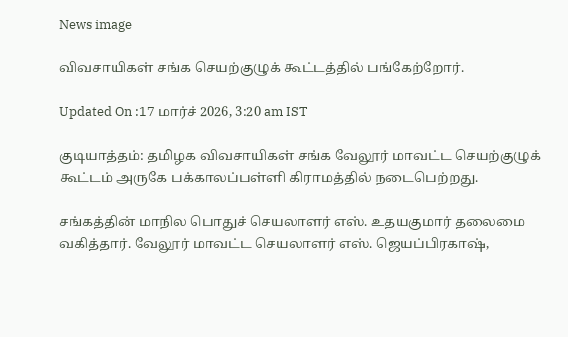News image

விவசாயிகள் சங்க செயற்குழுக் கூட்டத்தில் பங்கேற்றோர்.

Updated On :17 மார்ச் 2026, 3:20 am IST

குடியாத்தம்: தமிழக விவசாயிகள் சங்க வேலூர் மாவட்ட செயற்குழுக் கூட்டம் அருகே பக்காலப்பள்ளி கிராமத்தில் நடைபெற்றது.

சங்கத்தின் மாநில பொதுச் செயலாளர் எஸ். உதயகுமார் தலைமை வகித்தார். வேலூர் மாவட்ட செயலாளர் எஸ். ஜெயப்பிரகாஷ்,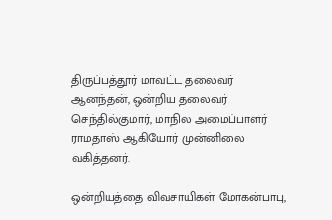திருப்பத்தூர் மாவட்ட தலைவர் ஆனந்தன், ஒன்றிய தலைவர் செந்தில்குமார், மாநில அமைப்பாளர் ராமதாஸ் ஆகியோர் முன்னிலை வகித்தனர்.

ஒன்றியத்தை விவசாயிகள் மோகன்பாபு,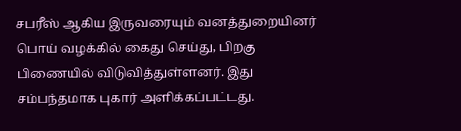சபரீஸ் ஆகிய இருவரையும் வனத்துறையினர் பொய் வழக்கில் கைது செய்து, பிறகு பிணையில் விடுவித்துள்ளனர். இது சம்பந்தமாக புகார் அளிக்கப்பட்டது.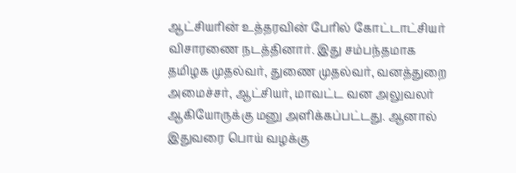ஆட்சியரின் உத்தரவின் பேரில் கோட்டாட்சியர் விசாரணை நடத்தினார். இது சம்பந்தமாக தமிழக முதல்வர், துணை முதல்வர், வனத்துறை அமைச்சர், ஆட்சியர், மாவட்ட வன அலுவலர் ஆகியோருக்கு மனு அளிக்கப்பட்டது. ஆனால் இதுவரை பொய் வழக்கு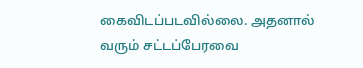கைவிடப்படவில்லை. அதனால் வரும் சட்டப்பேரவை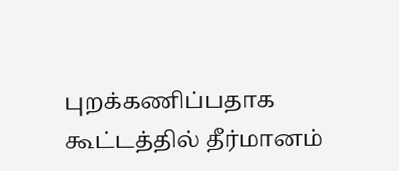புறக்கணிப்பதாக கூட்டத்தில் தீர்மானம்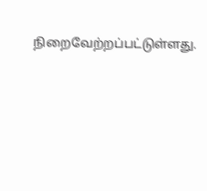நிறைவேற்றப்பட்டுள்ளது.